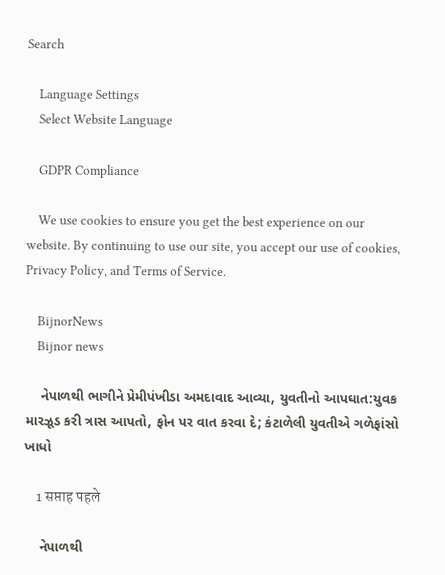Search

    Language Settings
    Select Website Language

    GDPR Compliance

    We use cookies to ensure you get the best experience on our website. By continuing to use our site, you accept our use of cookies, Privacy Policy, and Terms of Service.

    BijnorNews
    Bijnor news

    નેપાળથી ભાગીને પ્રેમીપંખીડા અમદાવાદ આવ્યા, યુવતીનો આપઘાત:યુવક મારઝૂડ કરી ત્રાસ આપતો, ફોન પર વાત કરવા દે; કંટાળેલી યુવતીએ ગળેફાંસો ખાધો

    1 सप्ताह पहले

    નેપાળથી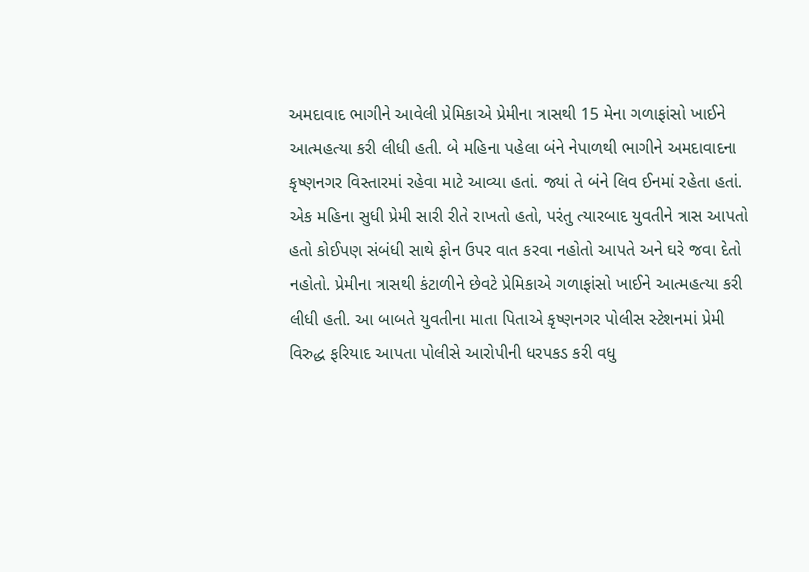અમદાવાદ ભાગીને આવેલી પ્રેમિકાએ પ્રેમીના ત્રાસથી 15 મેના ગળાફાંસો ખાઈને આત્મહત્યા કરી લીધી હતી. બે મહિના પહેલા બંને નેપાળથી ભાગીને અમદાવાદના કૃષ્ણનગર વિસ્તારમાં રહેવા માટે આવ્યા હતાં. જ્યાં તે બંને લિવ ઈનમાં રહેતા હતાં. એક મહિના સુધી પ્રેમી સારી રીતે રાખતો હતો, પરંતુ ત્યારબાદ યુવતીને ત્રાસ આપતો હતો કોઈપણ સંબંધી સાથે ફોન ઉપર વાત કરવા નહોતો આપતે અને ઘરે જવા દેતો નહોતો. પ્રેમીના ત્રાસથી કંટાળીને છેવટે પ્રેમિકાએ ગળાફાંસો ખાઈને આત્મહત્યા કરી લીધી હતી. આ બાબતે યુવતીના માતા પિતાએ કૃષ્ણનગર પોલીસ સ્ટેશનમાં પ્રેમી વિરુદ્ધ ફરિયાદ આપતા પોલીસે આરોપીની ધરપકડ કરી વધુ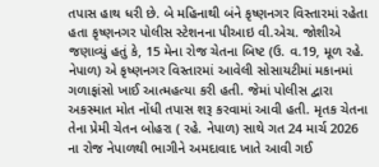તપાસ હાથ ધરી છે. બે મહિનાથી બંને કૃષ્ણનગર વિસ્તારમાં રહેતા હતા કૃષ્ણનગર પોલીસ સ્ટેશનના પીઆઇ વી.એચ. જોશીએ જણાવ્યું હતું કે, 15 મેના રોજ ચેતના બિષ્ટ (ઉ. વ.19, મૂળ રહે. નેપાળ) એ કૃષ્ણનગર વિસ્તારમાં આવેલી સોસાયટીમાં મકાનમાં ગળાફાંસો ખાઈ આત્મહત્યા કરી હતી. જેમાં પોલીસ દ્વારા અકસ્માત મોત નોંધી તપાસ શરૂ કરવામાં આવી હતી. મૃતક ચેતના તેના પ્રેમી ચેતન બોહરા ( રહે. નેપાળ) સાથે ગત 24 માર્ચ 2026 ના રોજ નેપાળથી ભાગીને અમદાવાદ ખાતે આવી ગઈ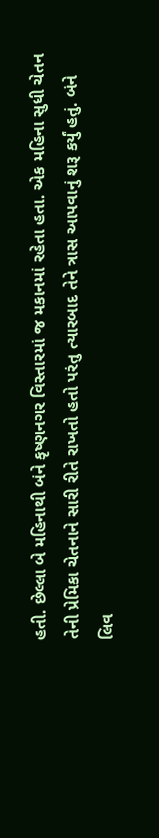હતી. છેલ્લા બે મહિનાથી બંને કૃષ્ણનગર વિસ્તારમાં જ મકાનમાં રહેતા હતા. એક મહિના સુધી ચેતન તેની પ્રેમિકા ચેતનાને સારી રીતે રાખતો હતો પરંતુ ત્યારબાદ તેને ત્રાસ આપવાનું શરૂ કર્યું હતું. બંને લિવ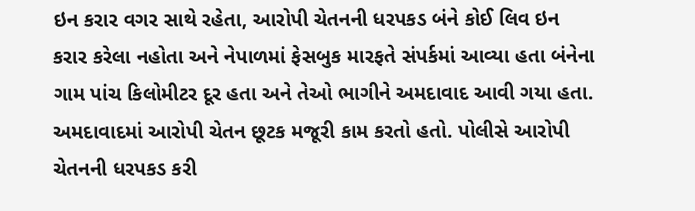ઇન કરાર વગર સાથે રહેતા, આરોપી ચેતનની ધરપકડ બંને કોઈ લિવ ઇન કરાર કરેલા નહોતા અને નેપાળમાં ફેસબુક મારફતે સંપર્કમાં આવ્યા હતા બંનેના ગામ પાંચ કિલોમીટર દૂર હતા અને તેઓ ભાગીને અમદાવાદ આવી ગયા હતા. અમદાવાદમાં આરોપી ચેતન છૂટક મજૂરી કામ કરતો હતો. પોલીસે આરોપી ચેતનની ધરપકડ કરી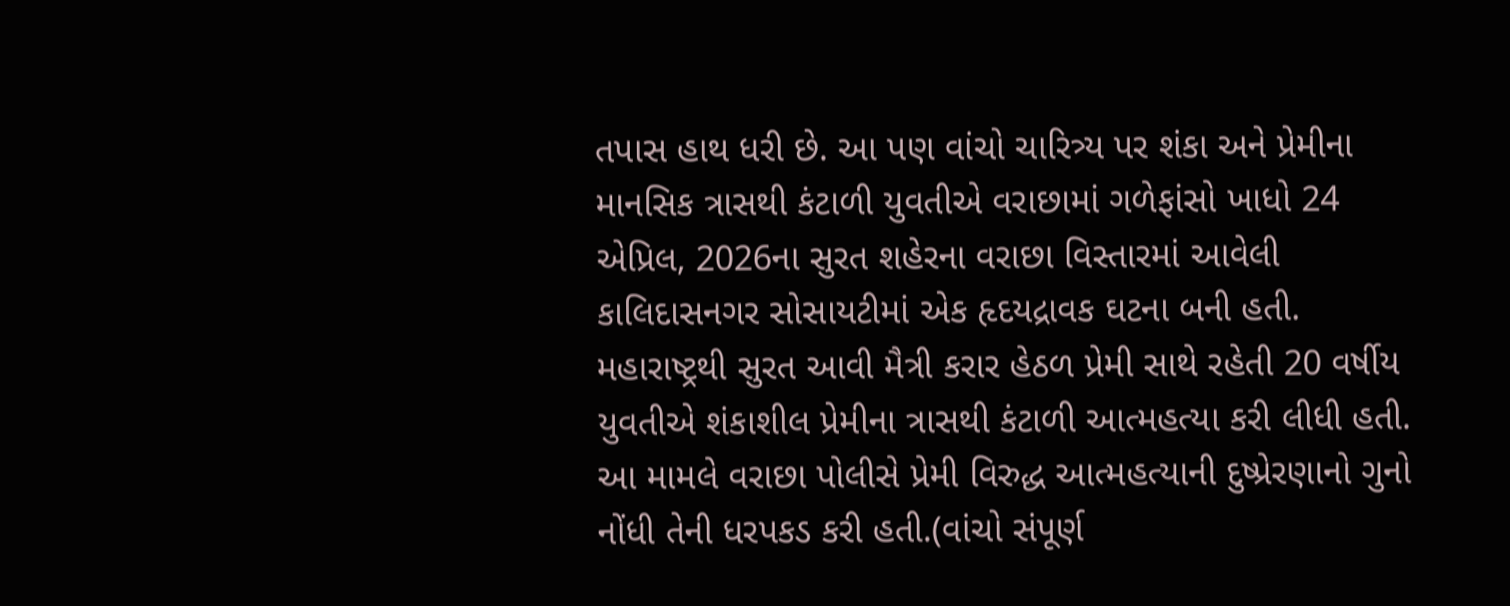તપાસ હાથ ધરી છે. આ પણ વાંચો ચારિત્ર્ય પર શંકા અને પ્રેમીના માનસિક ત્રાસથી કંટાળી યુવતીએ વરાછામાં ગળેફાંસો ખાધો 24 એપ્રિલ, 2026ના સુરત શહેરના વરાછા વિસ્તારમાં આવેલી કાલિદાસનગર સોસાયટીમાં એક હૃદયદ્રાવક ઘટના બની હતી. મહારાષ્ટ્રથી સુરત આવી મૈત્રી કરાર હેઠળ પ્રેમી સાથે રહેતી 20 વર્ષીય યુવતીએ શંકાશીલ પ્રેમીના ત્રાસથી કંટાળી આત્મહત્યા કરી લીધી હતી. આ મામલે વરાછા પોલીસે પ્રેમી વિરુદ્ધ આત્મહત્યાની દુષ્પ્રેરણાનો ગુનો નોંધી તેની ધરપકડ કરી હતી.(વાંચો સંપૂર્ણ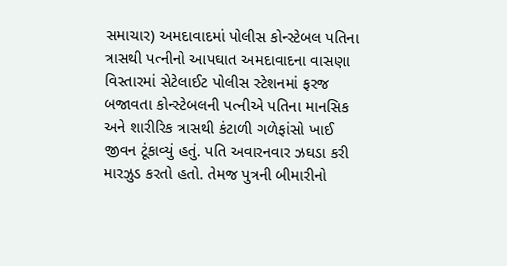સમાચાર) અમદાવાદમાં પોલીસ કોન્સ્ટેબલ પતિના ત્રાસથી પત્નીનો આપઘાત અમદાવાદના વાસણા વિસ્તારમાં સેટેલાઈટ પોલીસ સ્ટેશનમાં ફરજ બજાવતા કોન્સ્ટેબલની પત્નીએ પતિના માનસિક અને શારીરિક ત્રાસથી કંટાળી ગળેફાંસો ખાઈ જીવન ટૂંકાવ્યું હતું. પતિ અવારનવાર ઝઘડા કરી મારઝુડ કરતો હતો. તેમજ પુત્રની બીમારીનો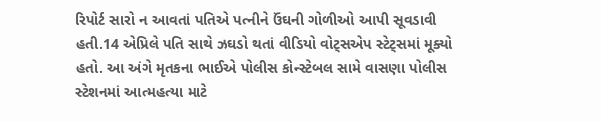રિપોર્ટ સારો ન આવતાં પતિએ પત્નીને ઉંઘની ગોળીઓ આપી સૂવડાવી હતી.14 એપ્રિલે પતિ સાથે ઝઘડો થતાં વીડિયો વોટ્સએપ સ્ટેટ્સમાં મૂક્યો હતો. આ અંગે મૃતકના ભાઈએ પોલીસ કોન્સ્ટેબલ સામે વાસણા પોલીસ સ્ટેશનમાં આત્મહત્યા માટે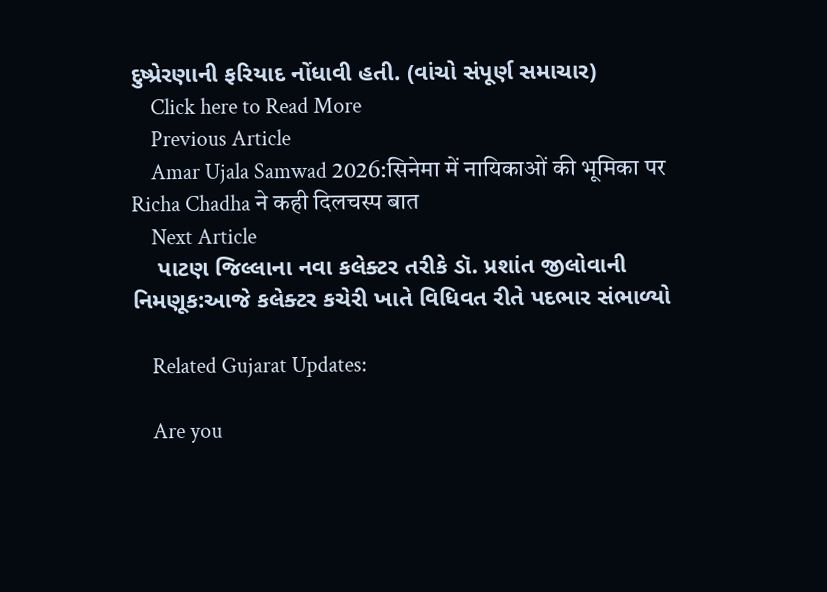દુષ્પ્રેરણાની ફરિયાદ નોંધાવી હતી. (વાંચો સંપૂર્ણ સમાચાર)
    Click here to Read More
    Previous Article
    Amar Ujala Samwad 2026:सिनेमा में नायिकाओं की भूमिका पर Richa Chadha ने कही दिलचस्प बात
    Next Article
    પાટણ જિલ્લાના નવા કલેક્ટર તરીકે ડૉ. પ્રશાંત જીલોવાની નિમણૂક:આજે કલેક્ટર કચેરી ખાતે વિધિવત રીતે પદભાર સંભાળ્યો

    Related Gujarat Updates:

    Are you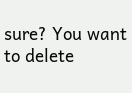sure? You want to delete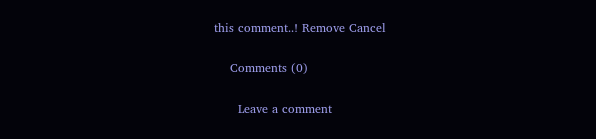this comment..! Remove Cancel

    Comments (0)

      Leave a comment